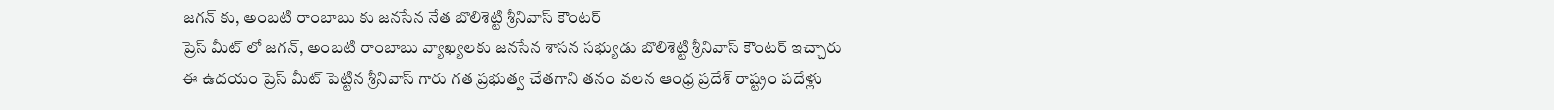జగన్ కు, అంబటి రాంబాబు కు జనసేన నేత బొలిశెట్టి శ్రీనివాస్ కౌంటర్
ప్రెస్ మీట్ లో జగన్, అంబటి రాంబాబు వ్యాఖ్యలకు జనసేన శాసన సభ్యుడు బొలిశెట్టి శ్రీనివాస్ కౌంటర్ ఇచ్చారు
ఈ ఉదయం ప్రెస్ మీట్ పెట్టిన శ్రీనివాస్ గారు గత ప్రభుత్వ చేతగాని తనం వలన ఆంధ్ర ప్రదేశ్ రాష్ట్రం పదేళ్లు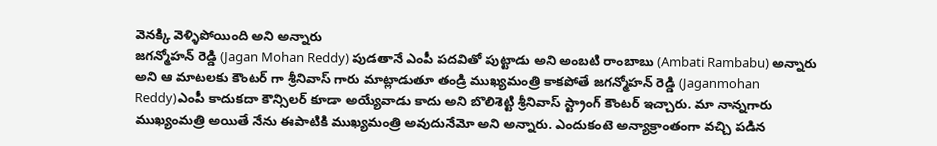వెనక్కి వెళ్ళిపోయింది అని అన్నారు
జగన్మోహన్ రెడ్డి (Jagan Mohan Reddy) పుడతానే ఎంపీ పదవితో పుట్టాడు అని అంబటి రాంబాబు (Ambati Rambabu) అన్నారు అని ఆ మాటలకు కౌంటర్ గా శ్రీనివాస్ గారు మాట్లాడుతూ తండ్రి ముఖ్యమంత్రి కాకపోతే జగన్మోహన్ రెడ్డి (Jaganmohan Reddy)ఎంపీ కాదుకదా కౌన్సిలర్ కూడా అయ్యేవాడు కాదు అని బొలిశెట్టి శ్రీనివాస్ స్ట్రాంగ్ కౌంటర్ ఇచ్చారు. మా నాన్నగారు ముఖ్యంమత్రి అయితే నేను ఈపాటికి ముఖ్యమంత్రి అవుదునేమో అని అన్నారు. ఎందుకంటె అన్యాక్రాంతంగా వచ్చి పడిన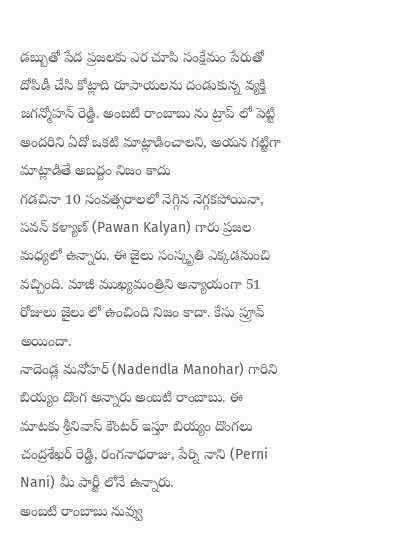డబ్బుతో పేద ప్రజలకు ఎర చూపి సంక్షేమం పేరుతో దోపిడీ చేసి కోట్లాది రూపాయలను దండుకున్న వ్యక్తి జగన్మోహన్ రెడ్డి. అంబటి రాంబాబు ను ట్రాప్ లో పెట్టి అందరిని ఏదో ఒకటి మాట్లాడించాలని, అయన గట్టిగా మాట్లాడితే అబద్దం నిజం కాదు
గడచినా 10 సంవత్సరాలలో నెగ్గిన నెగ్గకపోయినా, పవన్ కళ్యాణ్ (Pawan Kalyan) గారు ప్రజల మధ్యలో ఉన్నారు. ఈ జైలు సంస్కృతి ఎక్కడనుంచి వచ్చింది. మాజీ ముఖ్యమంత్రిని అన్యాయంగా 51 రోజులు జైలు లో ఉంచింది నిజం కాదా. కేసు ప్రూవ్ అయిందా.
నాదెండ్ల మనోహర్ (Nadendla Manohar) గారిని బియ్యం దొంగ అన్నారు అంబటి రాంబాబు. ఈ మాటకు శ్రీనివాస్ కౌంటర్ ఇస్తూ బియ్యం దొంగలు చంద్రశేఖర్ రెడ్డి, రంగనాధరాజు, పేర్ని నాని (Perni Nani) మీ పార్టీ లోనే ఉన్నారు.
అంబటి రాంబాబు నువ్వు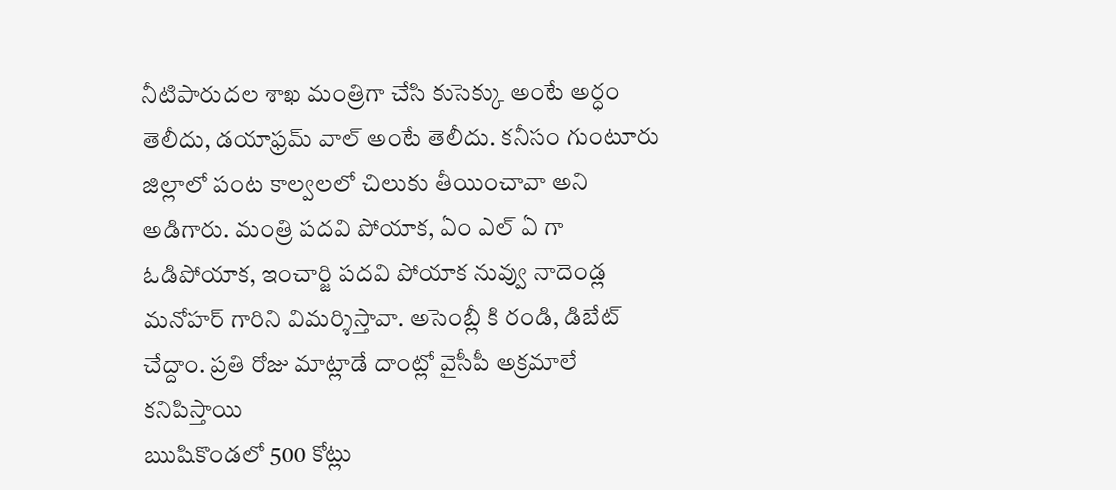నీటిపారుదల శాఖ మంత్రిగా చేసి కుసెక్కు అంటే అర్ధం తెలీదు, డయాఫ్రమ్ వాల్ అంటే తెలీదు. కనీసం గుంటూరు జిల్లాలో పంట కాల్వలలో చిలుకు తీయించావా అని అడిగారు. మంత్రి పదవి పోయాక, ఏం ఎల్ ఏ గా ఓడిపోయాక, ఇంచార్జి పదవి పోయాక నువ్వు నాదెండ్ల మనోహర్ గారిని విమర్శిస్తావా. అసెంబ్లీ కి రండి, డిబేట్ చేద్దాం. ప్రతి రోజు మాట్లాడే దాంట్లో వైసీపీ అక్రమాలే కనిపిస్తాయి
ఋషికొండలో 500 కోట్లు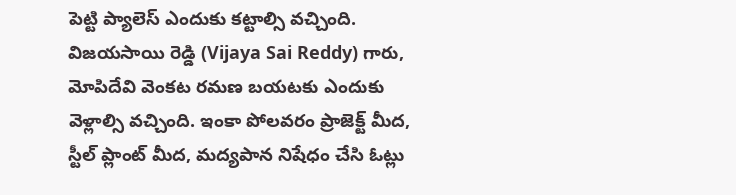పెట్టి ప్యాలెస్ ఎందుకు కట్టాల్సి వచ్చింది. విజయసాయి రెడ్డి (Vijaya Sai Reddy) గారు, మోపిదేవి వెంకట రమణ బయటకు ఎందుకు వెళ్లాల్సి వచ్చింది. ఇంకా పోలవరం ప్రాజెక్ట్ మీద, స్టీల్ ప్లాంట్ మీద, మద్యపాన నిషేధం చేసి ఓట్లు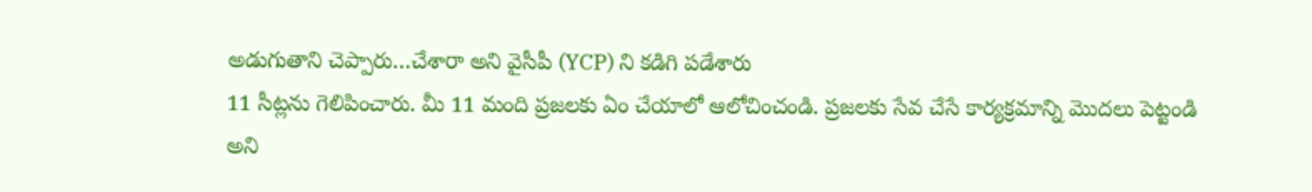అడుగుతాని చెప్పారు…చేశారా అని వైసీపీ (YCP) ని కడిగి పడేశారు
11 సీట్లను గెలిపించారు. మీ 11 మంది ప్రజలకు ఏం చేయాలో ఆలోచించండి. ప్రజలకు సేవ చేసే కార్యక్రమాన్ని మొదలు పెట్టండి అని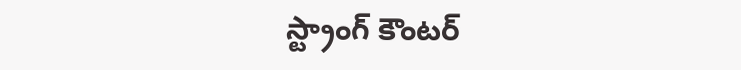స్ట్రాంగ్ కౌంటర్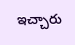ఇచ్చారు